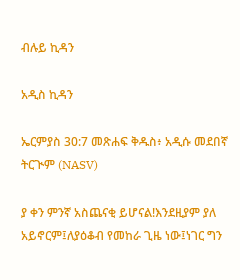ብሉይ ኪዳን

አዲስ ኪዳን

ኤርምያስ 30:7 መጽሐፍ ቅዱስ፥ አዲሱ መደበኛ ትርጒም (NASV)

ያ ቀን ምንኛ አስጨናቂ ይሆናል!እንደዚያም ያለ አይኖርም፤ለያዕቆብ የመከራ ጊዜ ነው፤ነገር ግን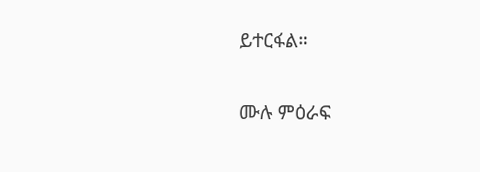ይተርፋል።

ሙሉ ምዕራፍ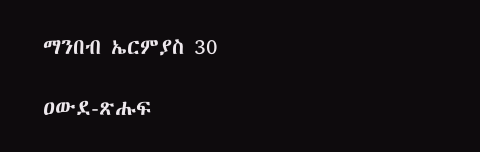ማንበብ ኤርምያስ 30

ዐውደ-ጽሑፍ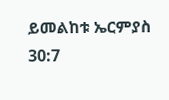ይመልከቱ ኤርምያስ 30:7